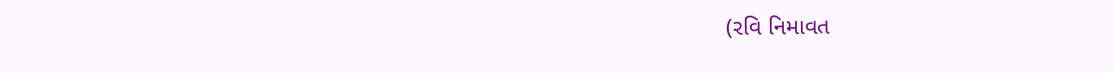(રવિ નિમાવત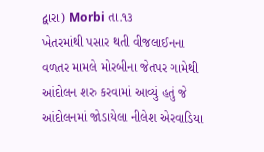દ્વારા) Morbi તા.૧૩
ખેતરમાંથી પસાર થતી વીજલાઈનના વળતર મામલે મોરબીના જેતપર ગામેથી આંદોલન શરુ કરવામાં આવ્યું હતું જે આંદોલનમાં જોડાયેલા નીલેશ એરવાડિયા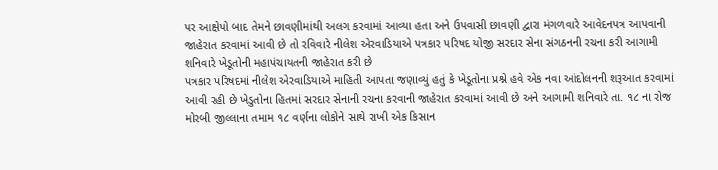પર આક્ષેપો બાદ તેમને છાવણીમાંથી અલગ કરવામાં આવ્યા હતા અને ઉપવાસી છાવણી દ્વારા મંગળવારે આવેદનપત્ર આપવાની જાહેરાત કરવામાં આવી છે તો રવિવારે નીલેશ એરવાડિયાએ પત્રકાર પરિષદ યોજી સરદાર સેના સંગઠનની રચના કરી આગામી શનિવારે ખેડૂતોની મહાપંચાયતની જાહેરાત કરી છે
પત્રકાર પરિષદમાં નીલેશ એરવાડિયાએ માહિતી આપતા જણાવ્યું હતું કે ખેડૂતોના પ્રશ્ને હવે એક નવા આંદોલનની શરૂઆત કરવામાં આવી રહી છે ખેડુતોના હિતમાં સરદાર સેનાની રચના કરવાની જાહેરાત કરવામાં આવી છે અને આગામી શનિવારે તા. ૧૮ ના રોજ મોરબી જીલ્લાના તમામ ૧૮ વર્ણના લોકોને સાથે રાખી એક કિસાન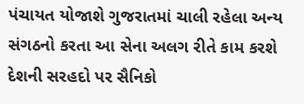પંચાયત યોજાશે ગુજરાતમાં ચાલી રહેલા અન્ય સંગઠનો કરતા આ સેના અલગ રીતે કામ કરશે દેશની સરહદો પર સૈનિકો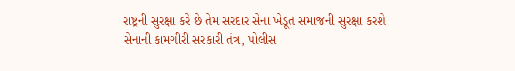રાષ્ટ્રની સુરક્ષા કરે છે તેમ સરદાર સેના ખેડૂત સમાજની સુરક્ષા કરશે
સેનાની કામગીરી સરકારી તંત્ર, પોલીસ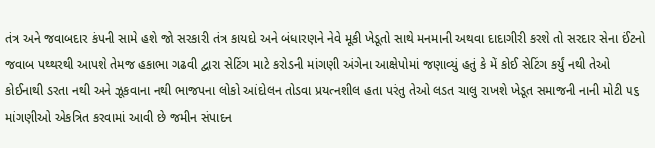તંત્ર અને જવાબદાર કંપની સામે હશે જો સરકારી તંત્ર કાયદો અને બંધારણને નેવે મૂકી ખેડૂતો સાથે મનમાની અથવા દાદાગીરી કરશે તો સરદાર સેના ઈંટનો જવાબ પથ્થરથી આપશે તેમજ હકાભા ગઢવી દ્વારા સેટિંગ માટે કરોડની માંગણી અંગેના આક્ષેપોમાં જણાવ્યું હતું કે મેં કોઈ સેટિંગ કર્યું નથી તેઓ કોઈનાથી ડરતા નથી અને ઝૂકવાના નથી ભાજપના લોકો આંદોલન તોડવા પ્રયત્નશીલ હતા પરંતુ તેઓ લડત ચાલુ રાખશે ખેડૂત સમાજની નાની મોટી ૫૬ માંગણીઓ એકત્રિત કરવામાં આવી છે જમીન સંપાદન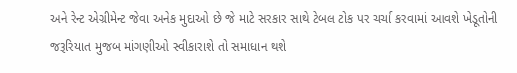અને રેન્ટ એગ્રીમેન્ટ જેવા અનેક મુદાઓ છે જે માટે સરકાર સાથે ટેબલ ટોક પર ચર્ચા કરવામાં આવશે ખેડૂતોની જરૂરિયાત મુજબ માંગણીઓ સ્વીકારાશે તો સમાધાન થશે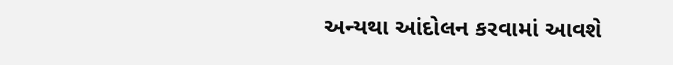અન્યથા આંદોલન કરવામાં આવશે